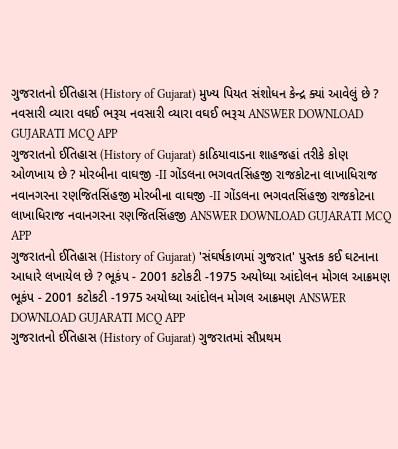ગુજરાતનો ઈતિહાસ (History of Gujarat) મુખ્ય પિયત સંશોધન કેન્દ્ર ક્યાં આવેલું છે ? નવસારી વ્યારા વઘઈ ભરૂચ નવસારી વ્યારા વઘઈ ભરૂચ ANSWER DOWNLOAD GUJARATI MCQ APP
ગુજરાતનો ઈતિહાસ (History of Gujarat) કાઠિયાવાડના શાહજહાં તરીકે કોણ ઓળખાય છે ? મોરબીના વાઘજી -II ગોંડલના ભગવતસિંહજી રાજકોટના લાખાધિરાજ નવાનગરના રણજિતસિંહજી મોરબીના વાઘજી -II ગોંડલના ભગવતસિંહજી રાજકોટના લાખાધિરાજ નવાનગરના રણજિતસિંહજી ANSWER DOWNLOAD GUJARATI MCQ APP
ગુજરાતનો ઈતિહાસ (History of Gujarat) 'સંઘર્ષકાળમાં ગુજરાત' પુસ્તક કઈ ઘટનાના આધારે લખાયેલ છે ? ભૂકંપ - 2001 કટોકટી -1975 અયોધ્યા આંદોલન મોગલ આક્રમણ ભૂકંપ - 2001 કટોકટી -1975 અયોધ્યા આંદોલન મોગલ આક્રમણ ANSWER DOWNLOAD GUJARATI MCQ APP
ગુજરાતનો ઈતિહાસ (History of Gujarat) ગુજરાતમાં સૌપ્રથમ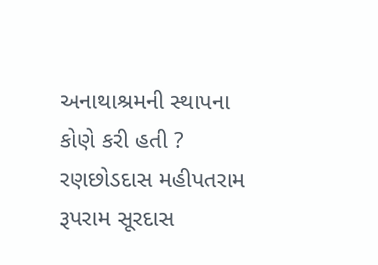અનાથાશ્રમની સ્થાપના કોણે કરી હતી ? રણછોડદાસ મહીપતરામ રૂપરામ સૂરદાસ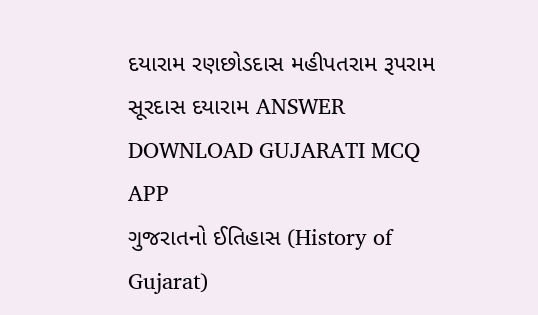દયારામ રણછોડદાસ મહીપતરામ રૂપરામ સૂરદાસ દયારામ ANSWER DOWNLOAD GUJARATI MCQ APP
ગુજરાતનો ઈતિહાસ (History of Gujarat)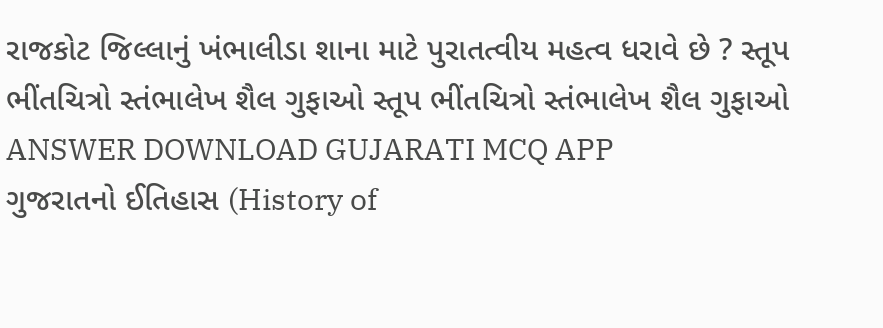રાજકોટ જિલ્લાનું ખંભાલીડા શાના માટે પુરાતત્વીય મહત્વ ધરાવે છે ? સ્તૂપ ભીંતચિત્રો સ્તંભાલેખ શૈલ ગુફાઓ સ્તૂપ ભીંતચિત્રો સ્તંભાલેખ શૈલ ગુફાઓ ANSWER DOWNLOAD GUJARATI MCQ APP
ગુજરાતનો ઈતિહાસ (History of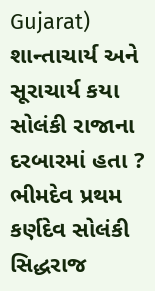Gujarat) શાન્તાચાર્ય અને સૂરાચાર્ય કયા સોલંકી રાજાના દરબારમાં હતા ? ભીમદેવ પ્રથમ કર્ણદેવ સોલંકી સિદ્ધરાજ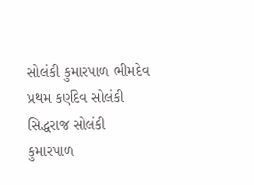સોલંકી કુમારપાળ ભીમદેવ પ્રથમ કર્ણદેવ સોલંકી સિદ્ધરાજ સોલંકી કુમારપાળ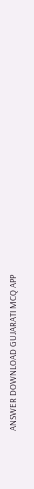ANSWER DOWNLOAD GUJARATI MCQ APP